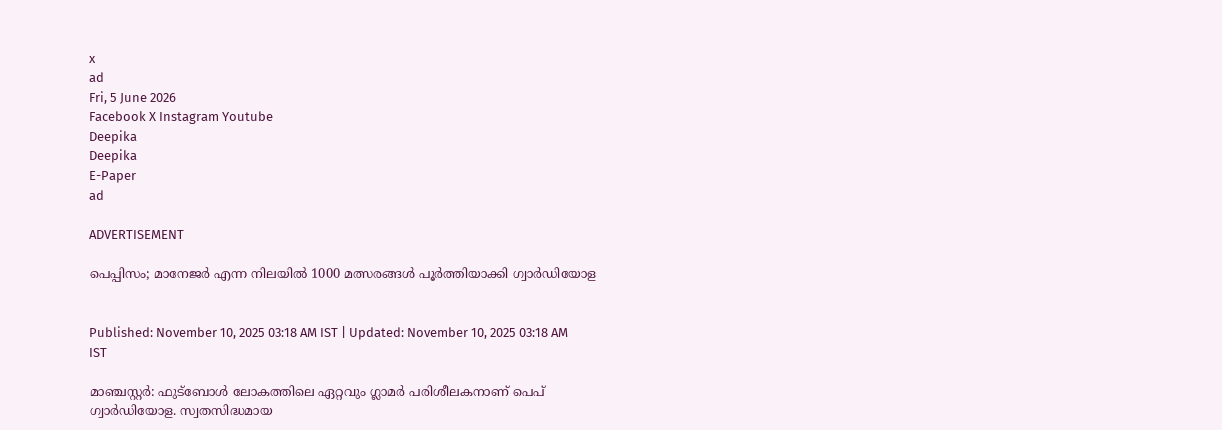x
ad
Fri, 5 June 2026
Facebook X Instagram Youtube
Deepika
Deepika
E-Paper
ad

ADVERTISEMENT

പെപ്പിസം; മാനേജര്‍ എന്ന നിലയില്‍ 1000 മത്സരങ്ങള്‍ പൂര്‍ത്തിയാക്കി ഗ്വാര്‍ഡിയോള


Published: November 10, 2025 03:18 AM IST | Updated: November 10, 2025 03:18 AM IST

മാഞ്ചസ്റ്റര്‍: ഫുട്‌ബോള്‍ ലോകത്തിലെ ഏറ്റവും ഗ്ലാമര്‍ പരിശീലകനാണ് പെപ് ഗ്വാര്‍ഡിയോള. സ്വതസിദ്ധമായ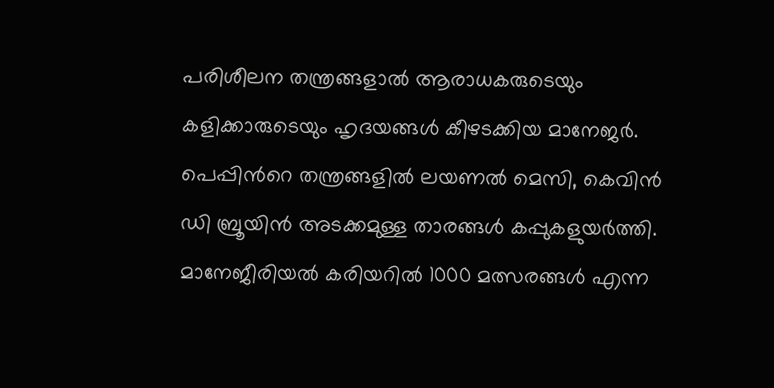പരിശീലന തന്ത്രങ്ങളാല്‍ ആരാധകരുടെയും കളിക്കാരുടെയും ഹൃദയങ്ങള്‍ കീഴടക്കിയ മാനേജര്‍. പെപ്പിന്‍റെ തന്ത്രങ്ങളില്‍ ലയണല്‍ മെസി, കെവിന്‍ ഡി ബ്രൂയിന്‍ അടക്കമുള്ള താരങ്ങള്‍ കപ്പുകളുയര്‍ത്തി. മാനേജീരിയല്‍ കരിയറില്‍ 1000 മത്സരങ്ങള്‍ എന്ന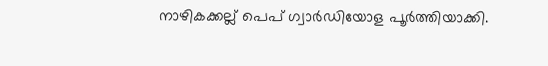നാഴികക്കല്ല് പെപ് ഗ്വാര്‍ഡിയോള പൂര്‍ത്തിയാക്കി.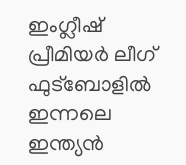ഇംഗ്ലീഷ് പ്രീമിയര്‍ ലീഗ് ഫുട്‌ബോളില്‍ ഇന്നലെ ഇന്ത്യന്‍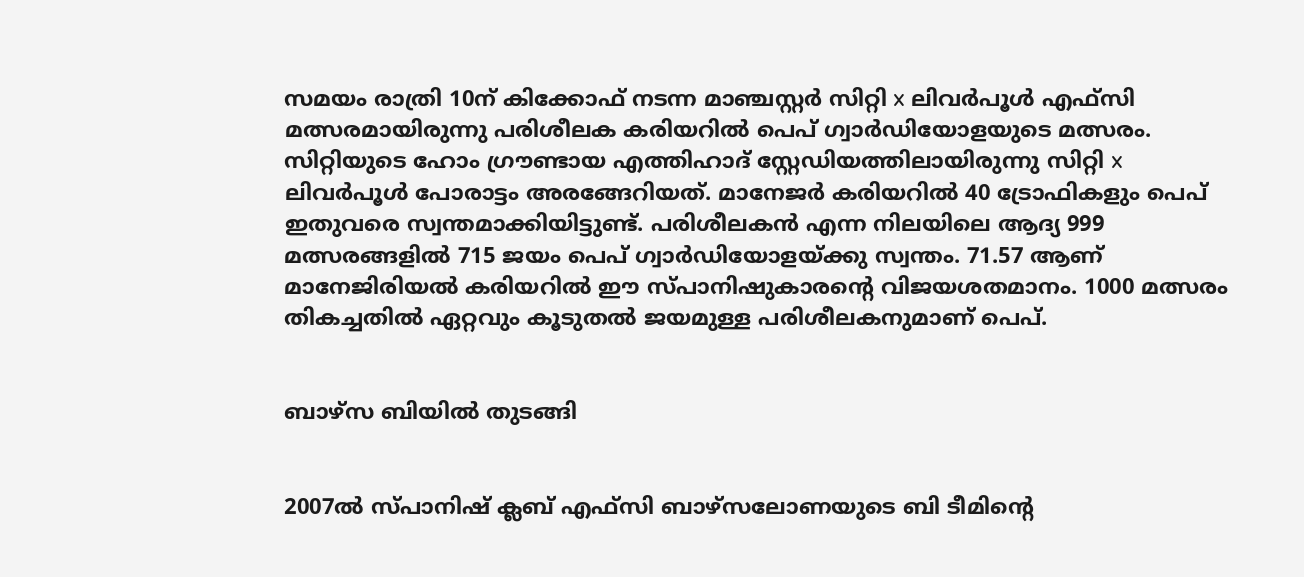സമയം രാത്രി 10ന് കിക്കോഫ് നടന്ന മാഞ്ചസ്റ്റര്‍ സിറ്റി x ലിവര്‍പൂള്‍ എഫ്‌സി മത്സരമായിരുന്നു പരിശീലക കരിയറില്‍ പെപ് ഗ്വാര്‍ഡിയോളയുടെ മത്സരം. സിറ്റിയുടെ ഹോം ഗ്രൗണ്ടായ എത്തിഹാദ് സ്റ്റേഡിയത്തിലായിരുന്നു സിറ്റി x ലിവര്‍പൂള്‍ പോരാട്ടം അരങ്ങേറിയത്. മാനേജര്‍ കരിയറില്‍ 40 ട്രോഫികളും പെപ് ഇതുവരെ സ്വന്തമാക്കിയിട്ടുണ്ട്. പരിശീലകന്‍ എന്ന നിലയിലെ ആദ്യ 999 മത്സരങ്ങളില്‍ 715 ജയം പെപ് ഗ്വാര്‍ഡിയോളയ്ക്കു സ്വന്തം. 71.57 ആണ് മാനേജിരിയല്‍ കരിയറില്‍ ഈ സ്പാനിഷുകാരന്‍റെ വിജയശതമാനം. 1000 മത്സരം തികച്ചതില്‍ ഏറ്റവും കൂടുതല്‍ ജയമുള്ള പരിശീലകനുമാണ് പെപ്.


ബാഴ്‌സ ബിയില്‍ തുടങ്ങി


2007ല്‍ സ്പാനിഷ് ക്ലബ് എഫ്‌സി ബാഴ്‌സലോണയുടെ ബി ടീമിന്‍റെ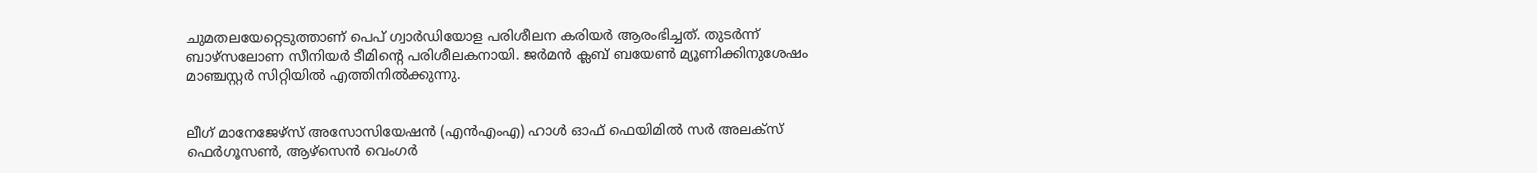ചുമതലയേറ്റെടുത്താണ് പെപ് ഗ്വാര്‍ഡിയോള പരിശീലന കരിയര്‍ ആരംഭിച്ചത്. തുടര്‍ന്ന് ബാഴ്‌സലോണ സീനിയര്‍ ടീമിന്‍റെ പരിശീലകനായി. ജര്‍മന്‍ ക്ലബ് ബയേണ്‍ മ്യൂണിക്കിനുശേഷം മാഞ്ചസ്റ്റര്‍ സിറ്റിയില്‍ എത്തിനില്‍ക്കുന്നു.


ലീഗ് മാനേജേഴ്‌സ് അസോസിയേഷന്‍ (എന്‍എംഎ) ഹാള്‍ ഓഫ് ഫെയിമില്‍ സര്‍ അലക്‌സ് ഫെര്‍ഗൂസണ്‍, ആഴ്‌സെന്‍ വെംഗര്‍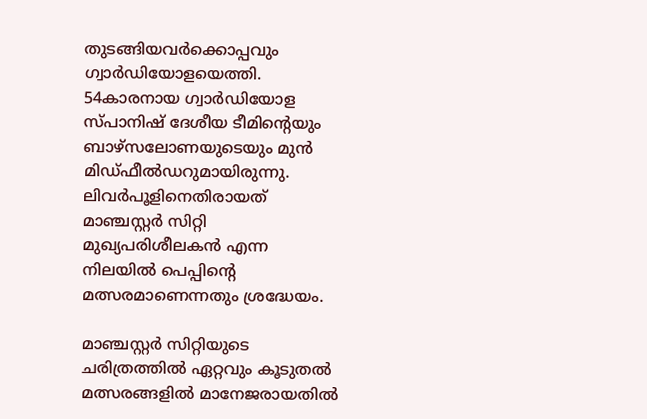തുടങ്ങിയവര്‍ക്കൊപ്പവും ഗ്വാര്‍ഡിയോളയെത്തി. 54കാരനായ ഗ്വാര്‍ഡിയോള സ്പാനിഷ് ദേശീയ ടീമിന്‍റെയും ബാഴ്‌സലോണയുടെയും മുന്‍ മിഡ്ഫീല്‍ഡറുമായിരുന്നു. ലിവര്‍പൂളിനെതിരായത് മാഞ്ചസ്റ്റര്‍ സിറ്റി മുഖ്യപരിശീലകന്‍ എന്ന നിലയില്‍ പെപ്പിന്‍റെ മത്സരമാണെന്നതും ശ്രദ്ധേയം.

മാഞ്ചസ്റ്റര്‍ സിറ്റിയുടെ ചരിത്രത്തില്‍ ഏറ്റവും കൂടുതല്‍ മത്സരങ്ങളില്‍ മാനേജരായതില്‍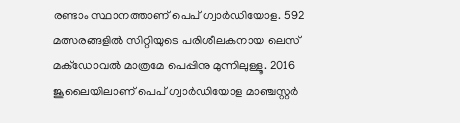രണ്ടാം സ്ഥാനത്താണ് പെപ് ഗ്വാര്‍ഡിയോള. 592 മത്സരങ്ങളില്‍ സിറ്റിയുടെ പരിശീലകനായ ലെസ് മക്‌ഡോവല്‍ മാത്രമേ പെപ്പിനു മുന്നിലുള്ളൂ. 2016 ജൂലൈയിലാണ് പെപ് ഗ്വാര്‍ഡിയോള മാഞ്ചസ്റ്റര്‍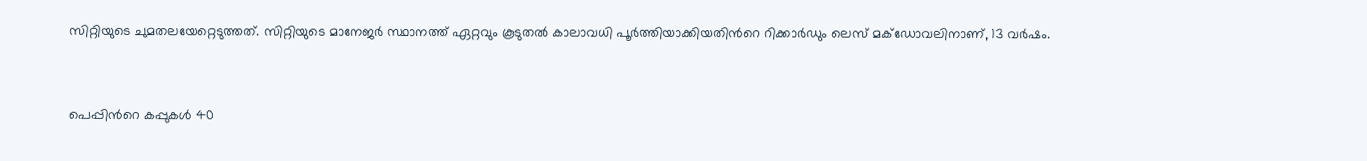സിറ്റിയുടെ ചുമതലയേറ്റെടുത്തത്. സിറ്റിയുടെ മാനേജര്‍ സ്ഥാനത്ത് ഏറ്റവും കൂടുതല്‍ കാലാവധി പൂര്‍ത്തിയാക്കിയതിന്‍റെ റിക്കാര്‍ഡും ലെസ് മക്‌ഡോവലിനാണ്, 13 വര്‍ഷം.


പെപ്പിന്‍റെ കപ്പുകള്‍ 40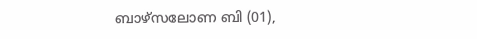ബാഴ്‌സലോണ ബി (01),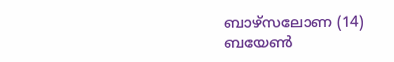ബാഴ്‌സലോണ (14)
ബയേണ്‍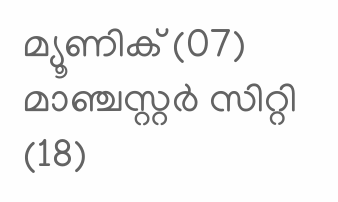മ്യൂണിക് (07)
മാഞ്ചസ്റ്റര്‍ സിറ്റി (18)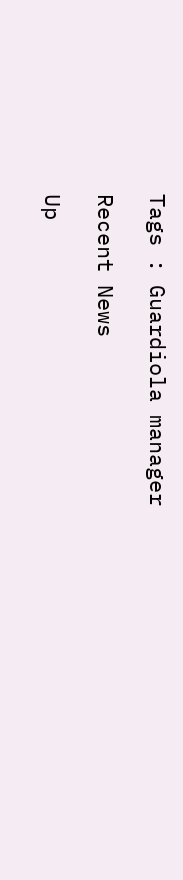Tags : Guardiola manager

Recent News

Up